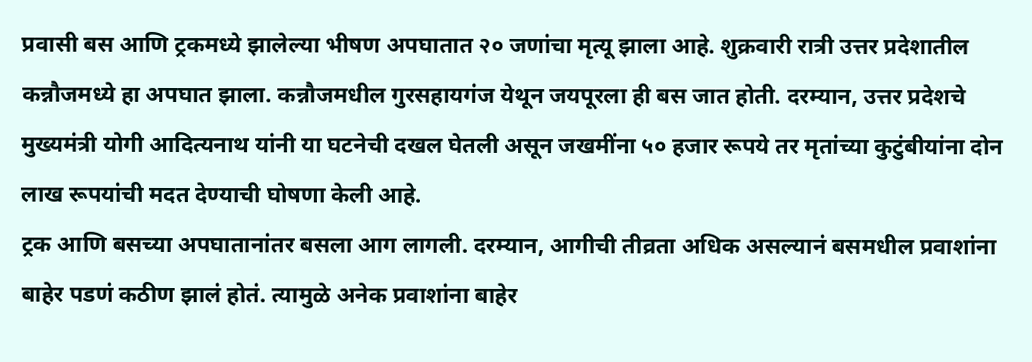प्रवासी बस आणि ट्रकमध्ये झालेल्या भीषण अपघातात २० जणांचा मृत्यू झाला आहे. शुक्रवारी रात्री उत्तर प्रदेशातील कन्नौजमध्ये हा अपघात झाला. कन्नौजमधील गुरसहायगंज येथून जयपूरला ही बस जात होती. दरम्यान, उत्तर प्रदेशचे मुख्यमंत्री योगी आदित्यनाथ यांनी या घटनेची दखल घेतली असून जखमींना ५० हजार रूपये तर मृतांच्या कुटुंबीयांना दोन लाख रूपयांची मदत देण्याची घोषणा केली आहे.
ट्रक आणि बसच्या अपघातानांतर बसला आग लागली. दरम्यान, आगीची तीव्रता अधिक असल्यानं बसमधील प्रवाशांना बाहेर पडणं कठीण झालं होतं. त्यामुळे अनेक प्रवाशांना बाहेर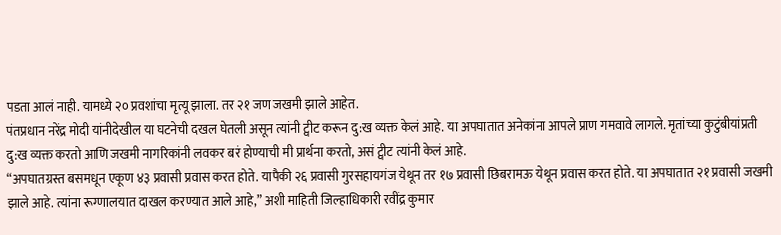पडता आलं नाही. यामध्ये २० प्रवशांचा मृत्यू झाला. तर २१ जण जखमी झाले आहेत.
पंतप्रधान नरेंद्र मोदी यांनीदेखील या घटनेची दखल घेतली असून त्यांनी ट्वीट करून दु:ख व्यक्त केलं आहे. या अपघातात अनेकांना आपले प्राण गमवावे लागले. मृतांच्या कुटुंबीयांप्रती दु:ख व्यक्त करतो आणि जखमी नागरिकांनी लवकर बरं होण्याची मी प्रार्थना करतो, असं ट्वीट त्यांनी केलं आहे.
“अपघातग्रस्त बसमधून एकूण ४३ प्रवासी प्रवास करत होते. यापैकी २६ प्रवासी गुरसहायगंज येथून तर १७ प्रवासी छिबरामऊ येथून प्रवास करत होते. या अपघातात २१ प्रवासी जखमी झाले आहे. त्यांना रूग्णालयात दाखल करण्यात आले आहे,” अशी माहिती जिल्हाधिकारी रवींद्र कुमार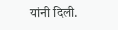यांनी दिली.